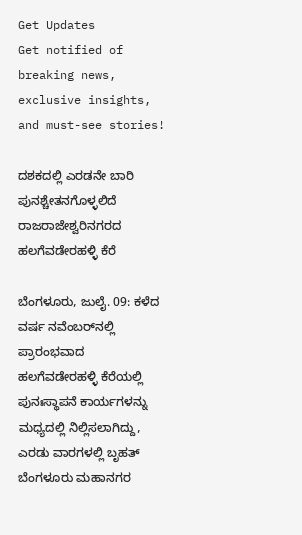Get Updates
Get notified of breaking news, exclusive insights, and must-see stories!

ದಶಕದಲ್ಲಿ ಎರಡನೇ ಬಾರಿ ಪುನಶ್ಚೇತನಗೊಳ್ಳಲಿದೆ ರಾಜರಾಜೇಶ್ವರಿನಗರದ ಹಲಗೆವಡೇರಹಳ್ಳಿ ಕೆರೆ

ಬೆಂಗಳೂರು, ಜುಲೈ. 09: ಕಳೆದ ವರ್ಷ ನವೆಂಬರ್‌ನಲ್ಲಿ ಪ್ರಾರಂಭವಾದ ಹಲಗೆವಡೇರಹಳ್ಳಿ ಕೆರೆಯಲ್ಲಿ ಪುನಃಸ್ಥಾಪನೆ ಕಾರ್ಯಗಳನ್ನು ಮಧ್ಯದಲ್ಲಿ ನಿಲ್ಲಿಸಲಾಗಿದ್ದು, ಎರಡು ವಾರಗಳಲ್ಲಿ ಬೃಹತ್ ಬೆಂಗಳೂರು ಮಹಾನಗರ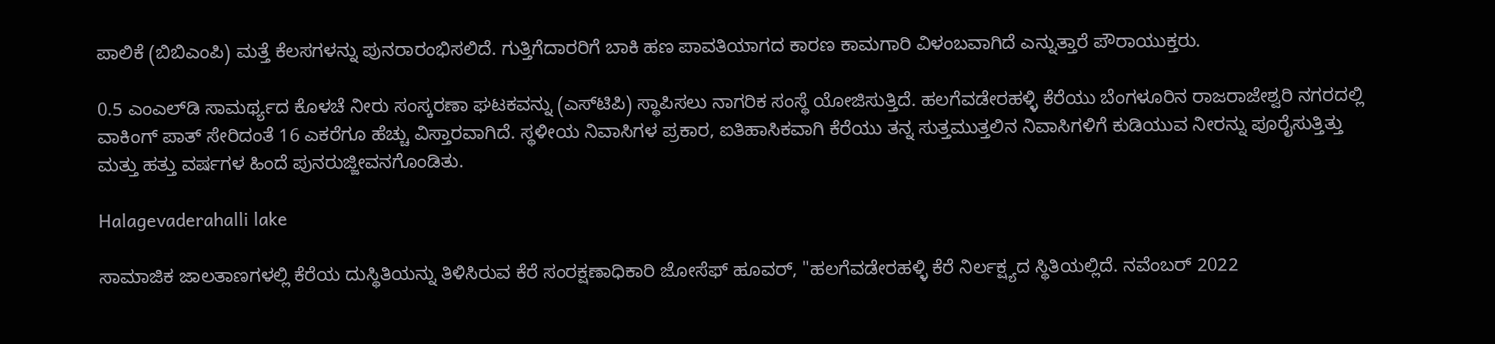ಪಾಲಿಕೆ (ಬಿಬಿಎಂಪಿ) ಮತ್ತೆ ಕೆಲಸಗಳನ್ನು ಪುನರಾರಂಭಿಸಲಿದೆ. ಗುತ್ತಿಗೆದಾರರಿಗೆ ಬಾಕಿ ಹಣ ಪಾವತಿಯಾಗದ ಕಾರಣ ಕಾಮಗಾರಿ ವಿಳಂಬವಾಗಿದೆ ಎನ್ನುತ್ತಾರೆ ಪೌರಾಯುಕ್ತರು.

0.5 ಎಂಎಲ್‌ಡಿ ಸಾಮರ್ಥ್ಯದ ಕೊಳಚೆ ನೀರು ಸಂಸ್ಕರಣಾ ಘಟಕವನ್ನು (ಎಸ್‌ಟಿಪಿ) ಸ್ಥಾಪಿಸಲು ನಾಗರಿಕ ಸಂಸ್ಥೆ ಯೋಜಿಸುತ್ತಿದೆ. ಹಲಗೆವಡೇರಹಳ್ಳಿ ಕೆರೆಯು ಬೆಂಗಳೂರಿನ ರಾಜರಾಜೇಶ್ವರಿ ನಗರದಲ್ಲಿ ವಾಕಿಂಗ್ ಪಾತ್ ಸೇರಿದಂತೆ 16 ಎಕರೆಗೂ ಹೆಚ್ಚು ವಿಸ್ತಾರವಾಗಿದೆ. ಸ್ಥಳೀಯ ನಿವಾಸಿಗಳ ಪ್ರಕಾರ, ಐತಿಹಾಸಿಕವಾಗಿ ಕೆರೆಯು ತನ್ನ ಸುತ್ತಮುತ್ತಲಿನ ನಿವಾಸಿಗಳಿಗೆ ಕುಡಿಯುವ ನೀರನ್ನು ಪೂರೈಸುತ್ತಿತ್ತು ಮತ್ತು ಹತ್ತು ವರ್ಷಗಳ ಹಿಂದೆ ಪುನರುಜ್ಜೀವನಗೊಂಡಿತು.

Halagevaderahalli lake

ಸಾಮಾಜಿಕ ಜಾಲತಾಣಗಳಲ್ಲಿ ಕೆರೆಯ ದುಸ್ಥಿತಿಯನ್ನು ತಿಳಿಸಿರುವ ಕೆರೆ ಸಂರಕ್ಷಣಾಧಿಕಾರಿ ಜೋಸೆಫ್ ಹೂವರ್, "ಹಲಗೆವಡೇರಹಳ್ಳಿ ಕೆರೆ ನಿರ್ಲಕ್ಷ್ಯದ ಸ್ಥಿತಿಯಲ್ಲಿದೆ. ನವೆಂಬರ್ 2022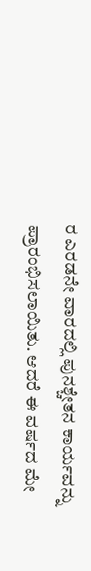ರ ಎರಡನೇ ವಾರದಲ್ಲಿ ಪುನಶ್ಚೇತನ ಕಾರ್ಯವನ್ನು ಪ್ರಾರಂಭಿಸಲಾಯಿತು. ಆದರೆ ಈ ವರ್ಷದ ಮೇ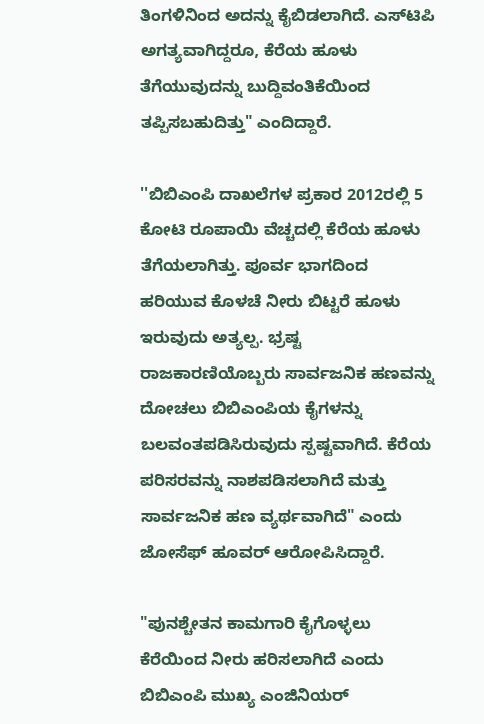ತಿಂಗಳಿನಿಂದ ಅದನ್ನು ಕೈಬಿಡಲಾಗಿದೆ. ಎಸ್‌ಟಿಪಿ ಅಗತ್ಯವಾಗಿದ್ದರೂ, ಕೆರೆಯ ಹೂಳು ತೆಗೆಯುವುದನ್ನು ಬುದ್ದಿವಂತಿಕೆಯಿಂದ ತಪ್ಪಿಸಬಹುದಿತ್ತು" ಎಂದಿದ್ದಾರೆ.

''ಬಿಬಿಎಂಪಿ ದಾಖಲೆಗಳ ಪ್ರಕಾರ 2012ರಲ್ಲಿ 5 ಕೋಟಿ ರೂಪಾಯಿ ವೆಚ್ಚದಲ್ಲಿ ಕೆರೆಯ ಹೂಳು ತೆಗೆಯಲಾಗಿತ್ತು. ಪೂರ್ವ ಭಾಗದಿಂದ ಹರಿಯುವ ಕೊಳಚೆ ನೀರು ಬಿಟ್ಟರೆ ಹೂಳು ಇರುವುದು ಅತ್ಯಲ್ಪ. ಭ್ರಷ್ಟ ರಾಜಕಾರಣಿಯೊಬ್ಬರು ಸಾರ್ವಜನಿಕ ಹಣವನ್ನು ದೋಚಲು ಬಿಬಿಎಂಪಿಯ ಕೈಗಳನ್ನು ಬಲವಂತಪಡಿಸಿರುವುದು ಸ್ಪಷ್ಟವಾಗಿದೆ. ಕೆರೆಯ ಪರಿಸರವನ್ನು ನಾಶಪಡಿಸಲಾಗಿದೆ ಮತ್ತು ಸಾರ್ವಜನಿಕ ಹಣ ವ್ಯರ್ಥವಾಗಿದೆ" ಎಂದು ಜೋಸೆಫ್ ಹೂವರ್ ಆರೋಪಿಸಿದ್ದಾರೆ.

"ಪುನಶ್ಚೇತನ ಕಾಮಗಾರಿ ಕೈಗೊಳ್ಳಲು ಕೆರೆಯಿಂದ ನೀರು ಹರಿಸಲಾಗಿದೆ ಎಂದು ಬಿಬಿಎಂಪಿ ಮುಖ್ಯ ಎಂಜಿನಿಯರ್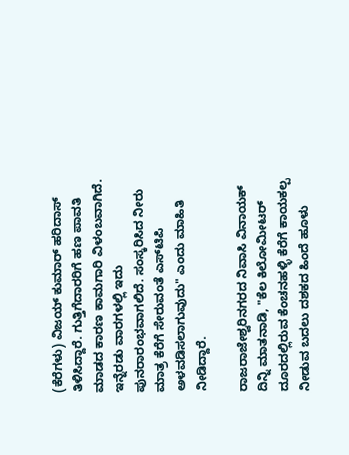(ಕೆರೆಗಳು) ವಿಜಯ್ ಕುಮಾರ್ ಹರಿದಾಸ್ ತಿಳಿಸಿದ್ದಾರೆ. ಗುತ್ತಿಗೆದಾರರಿಗೆ ಹಣ ಪಾವತಿ ಮಾಡದ ಕಾರಣ ಕಾಮಗಾರಿ ವಿಳಂಬವಾಗಿದೆ. ಇನ್ನೆರಡು ವಾರಗಳಲ್ಲಿ ಇದು ಪುನರಾರಂಭವಾಗಲಿದೆ. ಸಂಸ್ಕರಿಸಿದ ನೀರು ಮಾತ್ರ ಕೆರೆಗೆ ಸೇರುವಂತೆ ಎಸ್‌ಟಿಪಿ ಅಳವಡಿಸಲಾಗುವುದು" ಎಂದು ಮಾಹಿತಿ ನೀಡಿದ್ದಾರೆ.

ರಾಜರಾಜೇಶ್ವರಿನಗರದ ನಿವಾಸಿ ವಿನಾಯಕ್ ದಿನ್ನಿ ಮಾತನಾಡಿ, "ಕೆಲ ಕಿಲೋಮೀಟರ್ ದೂರದಲ್ಲಿರುವ ಕೆಂಚನಹಳ್ಳಿ ಕೆರೆಗೆ ಕಾಯಕಲ್ಪ ನೀಡುವ ಬದಲು ದಶಕದ ಹಿಂದೆ ಹೂಳು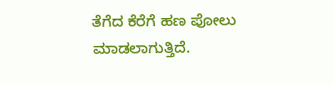ತೆಗೆದ ಕೆರೆಗೆ ಹಣ ಪೋಲು ಮಾಡಲಾಗುತ್ತಿದೆ.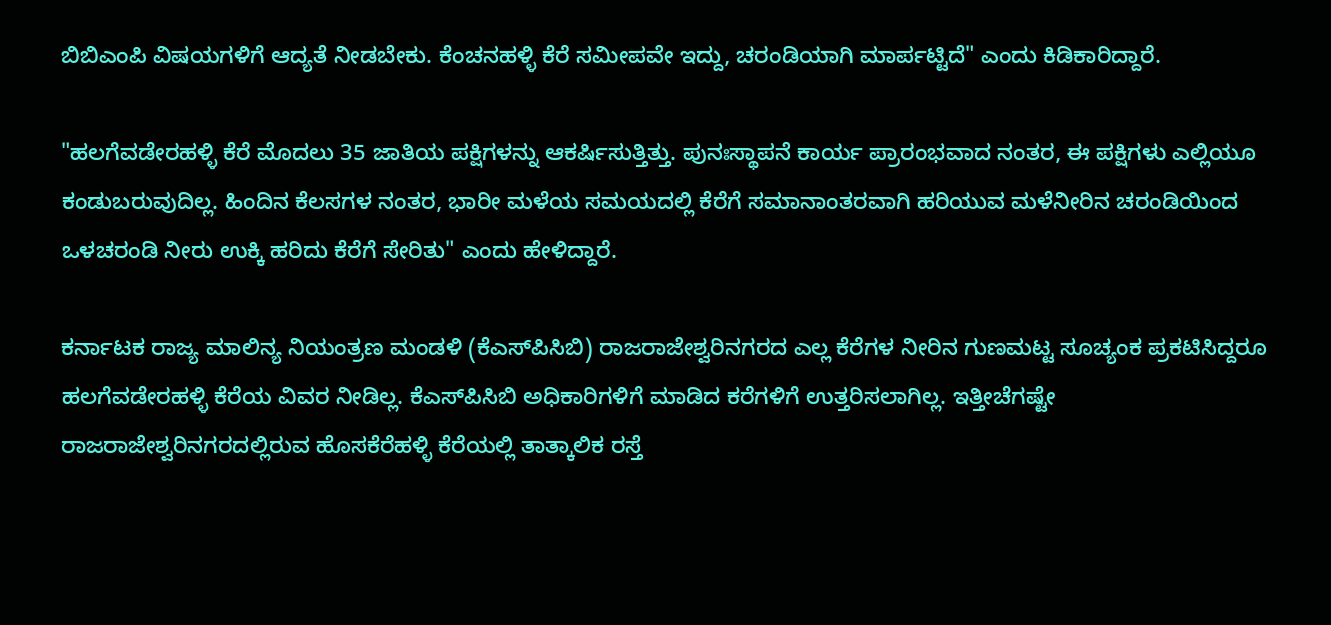ಬಿಬಿಎಂಪಿ ವಿಷಯಗಳಿಗೆ ಆದ್ಯತೆ ನೀಡಬೇಕು. ಕೆಂಚನಹಳ್ಳಿ ಕೆರೆ ಸಮೀಪವೇ ಇದ್ದು, ಚರಂಡಿಯಾಗಿ ಮಾರ್ಪಟ್ಟಿದೆ" ಎಂದು ಕಿಡಿಕಾರಿದ್ದಾರೆ.

"ಹಲಗೆವಡೇರಹಳ್ಳಿ ಕೆರೆ ಮೊದಲು 35 ಜಾತಿಯ ಪಕ್ಷಿಗಳನ್ನು ಆಕರ್ಷಿಸುತ್ತಿತ್ತು. ಪುನಃಸ್ಥಾಪನೆ ಕಾರ್ಯ ಪ್ರಾರಂಭವಾದ ನಂತರ, ಈ ಪಕ್ಷಿಗಳು ಎಲ್ಲಿಯೂ ಕಂಡುಬರುವುದಿಲ್ಲ. ಹಿಂದಿನ ಕೆಲಸಗಳ ನಂತರ, ಭಾರೀ ಮಳೆಯ ಸಮಯದಲ್ಲಿ ಕೆರೆಗೆ ಸಮಾನಾಂತರವಾಗಿ ಹರಿಯುವ ಮಳೆನೀರಿನ ಚರಂಡಿಯಿಂದ ಒಳಚರಂಡಿ ನೀರು ಉಕ್ಕಿ ಹರಿದು ಕೆರೆಗೆ ಸೇರಿತು" ಎಂದು ಹೇಳಿದ್ದಾರೆ.

ಕರ್ನಾಟಕ ರಾಜ್ಯ ಮಾಲಿನ್ಯ ನಿಯಂತ್ರಣ ಮಂಡಳಿ (ಕೆಎಸ್‌ಪಿಸಿಬಿ) ರಾಜರಾಜೇಶ್ವರಿನಗರದ ಎಲ್ಲ ಕೆರೆಗಳ ನೀರಿನ ಗುಣಮಟ್ಟ ಸೂಚ್ಯಂಕ ಪ್ರಕಟಿಸಿದ್ದರೂ ಹಲಗೆವಡೇರಹಳ್ಳಿ ಕೆರೆಯ ವಿವರ ನೀಡಿಲ್ಲ. ಕೆಎಸ್‌ಪಿಸಿಬಿ ಅಧಿಕಾರಿಗಳಿಗೆ ಮಾಡಿದ ಕರೆಗಳಿಗೆ ಉತ್ತರಿಸಲಾಗಿಲ್ಲ. ಇತ್ತೀಚೆಗಷ್ಟೇ ರಾಜರಾಜೇಶ್ವರಿನಗರದಲ್ಲಿರುವ ಹೊಸಕೆರೆಹಳ್ಳಿ ಕೆರೆಯಲ್ಲಿ ತಾತ್ಕಾಲಿಕ ರಸ್ತೆ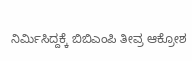ನಿರ್ಮಿಸಿದ್ದಕ್ಕೆ ಬಿಬಿಎಂಪಿ ತೀವ್ರ ಆಕ್ರೋಶ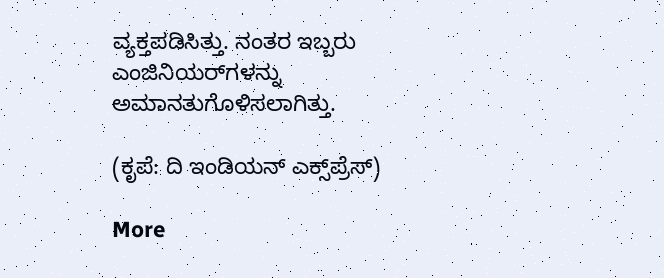ವ್ಯಕ್ತಪಡಿಸಿತ್ತು. ನಂತರ ಇಬ್ಬರು ಎಂಜಿನಿಯರ್‌ಗಳನ್ನು ಅಮಾನತುಗೊಳಿಸಲಾಗಿತ್ತು.

(ಕೃಪೆ: ದಿ ಇಂಡಿಯನ್ ಎಕ್ಸ್‌ಪ್ರೆಸ್)

More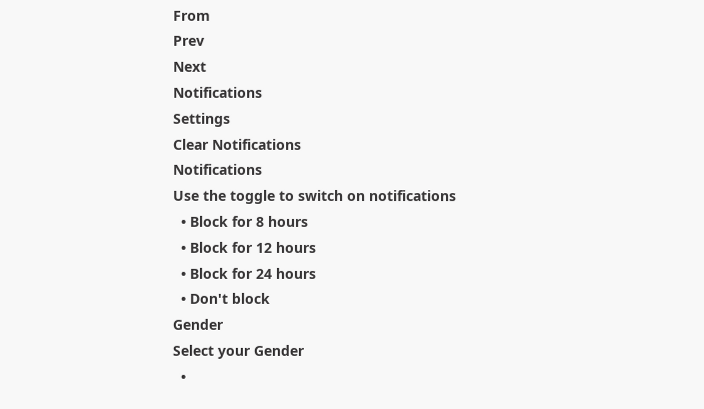From
Prev
Next
Notifications
Settings
Clear Notifications
Notifications
Use the toggle to switch on notifications
  • Block for 8 hours
  • Block for 12 hours
  • Block for 24 hours
  • Don't block
Gender
Select your Gender
  •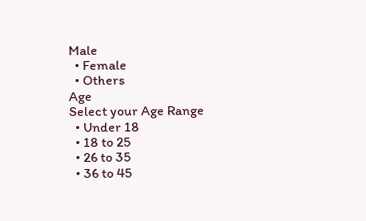Male
  • Female
  • Others
Age
Select your Age Range
  • Under 18
  • 18 to 25
  • 26 to 35
  • 36 to 45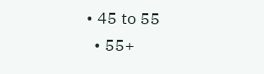• 45 to 55
  • 55+